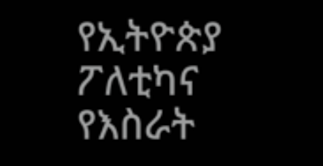የኢትዮጵያ ፖለቲካና የእስራት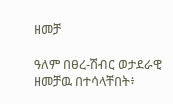ዘመቻ

ዓለም በፀረ-ሽብር ወታደራዊ ዘመቻዉ በተሳላቸበት፥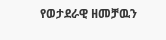የወታደራዊ ዘመቻዉን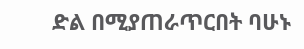ድል በሚያጠራጥርበት ባሁኑ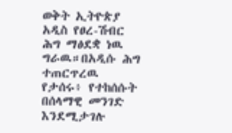ወቅት ኢትዮጵያ አዲስ የፀረ-ሽብር ሕግ ማፅደቋ ነዉ ግራዉ።በአዲሱ ሕግ ተጠርጥረዉ የታሰሩ፥ የተከሰሱት በሰላማዊ መንገድ እንደሚታገሉ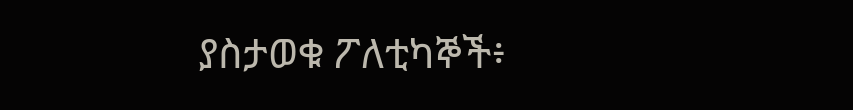ያስታወቁ ፖለቲካኞች፥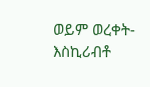ወይም ወረቀት-እስኪሪብቶ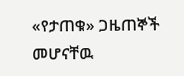«የታጠቁ» ጋዜጠኞች መሆናቸዉ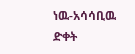ነዉ-አሳሳቢዉ ድቀት